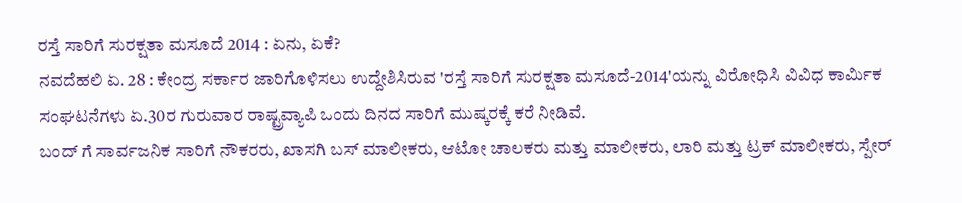ರಸ್ತೆ ಸಾರಿಗೆ ಸುರಕ್ಷತಾ ಮಸೂದೆ 2014 : ಏನು, ಏಕೆ?
ನವದೆಹಲಿ ಏ. 28 : ಕೇಂದ್ರ ಸರ್ಕಾರ ಜಾರಿಗೊಳಿಸಲು ಉದ್ದೇಶಿಸಿರುವ 'ರಸ್ತೆ ಸಾರಿಗೆ ಸುರಕ್ಷತಾ ಮಸೂದೆ-2014'ಯನ್ನು ವಿರೋಧಿಸಿ ವಿವಿಧ ಕಾರ್ಮಿಕ ಸಂಘಟನೆಗಳು ಏ.30ರ ಗುರುವಾರ ರಾಷ್ಟ್ರವ್ಯಾಪಿ ಒಂದು ದಿನದ ಸಾರಿಗೆ ಮುಷ್ಕರಕ್ಕೆ ಕರೆ ನೀಡಿವೆ.
ಬಂದ್ ಗೆ ಸಾರ್ವಜನಿಕ ಸಾರಿಗೆ ನೌಕರರು, ಖಾಸಗಿ ಬಸ್ ಮಾಲೀಕರು, ಆಟೋ ಚಾಲಕರು ಮತ್ತು ಮಾಲೀಕರು, ಲಾರಿ ಮತ್ತು ಟ್ರಕ್ ಮಾಲೀಕರು, ಸ್ಪೇರ್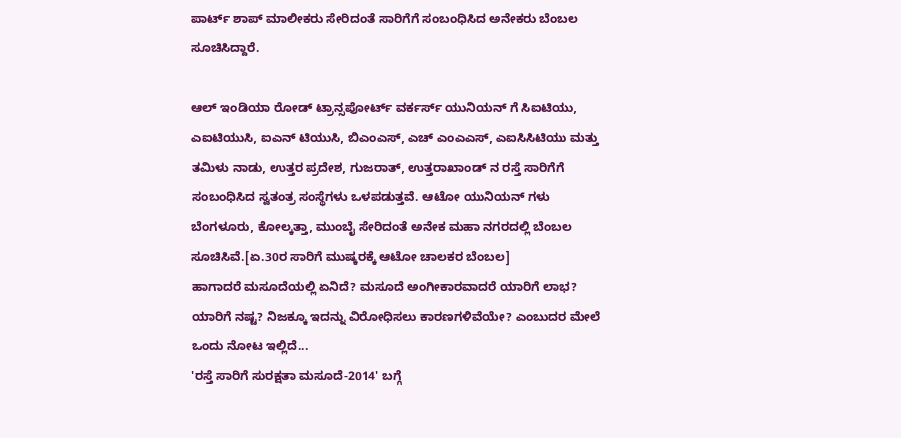ಪಾರ್ಟ್ ಶಾಪ್ ಮಾಲೀಕರು ಸೇರಿದಂತೆ ಸಾರಿಗೆಗೆ ಸಂಬಂಧಿಸಿದ ಅನೇಕರು ಬೆಂಬಲ ಸೂಚಿಸಿದ್ದಾರೆ.

ಆಲ್ ಇಂಡಿಯಾ ರೋಡ್ ಟ್ರಾನ್ಸಪೋರ್ಟ್ ವರ್ಕರ್ಸ್ ಯುನಿಯನ್ ಗೆ ಸಿಐಟಿಯು, ಎಐಟಿಯುಸಿ, ಐಎನ್ ಟಿಯುಸಿ, ಬಿಎಂಎಸ್, ಎಚ್ ಎಂಎಎಸ್, ಎಐಸಿಸಿಟಿಯು ಮತ್ತು ತಮಿಳು ನಾಡು, ಉತ್ತರ ಪ್ರದೇಶ, ಗುಜರಾತ್, ಉತ್ತರಾಖಾಂಡ್ ನ ರಸ್ತೆ ಸಾರಿಗೆಗೆ ಸಂಬಂಧಿಸಿದ ಸ್ವತಂತ್ರ ಸಂಸ್ಥೆಗಳು ಒಳಪಡುತ್ತವೆ. ಆಟೋ ಯುನಿಯನ್ ಗಳು ಬೆಂಗಳೂರು, ಕೋಲ್ಕತ್ತಾ, ಮುಂಬೈ ಸೇರಿದಂತೆ ಅನೇಕ ಮಹಾ ನಗರದಲ್ಲಿ ಬೆಂಬಲ ಸೂಚಿಸಿವೆ.[ಏ.30ರ ಸಾರಿಗೆ ಮುಷ್ಕರಕ್ಕೆ ಆಟೋ ಚಾಲಕರ ಬೆಂಬಲ]
ಹಾಗಾದರೆ ಮಸೂದೆಯಲ್ಲಿ ಏನಿದೆ? ಮಸೂದೆ ಅಂಗೀಕಾರವಾದರೆ ಯಾರಿಗೆ ಲಾಭ? ಯಾರಿಗೆ ನಷ್ಟ? ನಿಜಕ್ಕೂ ಇದನ್ನು ವಿರೋಧಿಸಲು ಕಾರಣಗಳಿವೆಯೇ? ಎಂಬುದರ ಮೇಲೆ ಒಂದು ನೋಟ ಇಲ್ಲಿದೆ...
'ರಸ್ತೆ ಸಾರಿಗೆ ಸುರಕ್ಷತಾ ಮಸೂದೆ-2014' ಬಗ್ಗೆ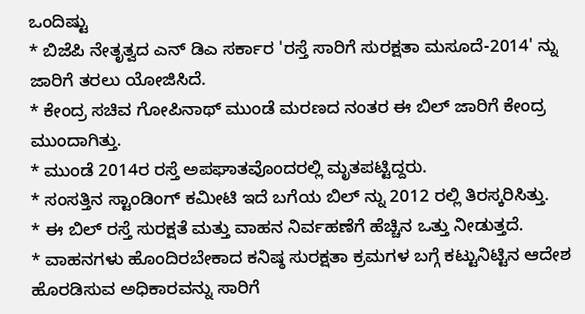ಒಂದಿಷ್ಟು
* ಬಿಜೆಪಿ ನೇತೃತ್ವದ ಎನ್ ಡಿಎ ಸರ್ಕಾರ 'ರಸ್ತೆ ಸಾರಿಗೆ ಸುರಕ್ಷತಾ ಮಸೂದೆ-2014' ನ್ನು ಜಾರಿಗೆ ತರಲು ಯೋಜಿಸಿದೆ.
* ಕೇಂದ್ರ ಸಚಿವ ಗೋಪಿನಾಥ್ ಮುಂಡೆ ಮರಣದ ನಂತರ ಈ ಬಿಲ್ ಜಾರಿಗೆ ಕೇಂದ್ರ ಮುಂದಾಗಿತ್ತು.
* ಮುಂಡೆ 2014ರ ರಸ್ತೆ ಅಪಘಾತವೊಂದರಲ್ಲಿ ಮೃತಪಟ್ಟಿದ್ದರು.
* ಸಂಸತ್ತಿನ ಸ್ಟಾಂಡಿಂಗ್ ಕಮೀಟಿ ಇದೆ ಬಗೆಯ ಬಿಲ್ ನ್ನು 2012 ರಲ್ಲಿ ತಿರಸ್ಕರಿಸಿತ್ತು.
* ಈ ಬಿಲ್ ರಸ್ತೆ ಸುರಕ್ಷತೆ ಮತ್ತು ವಾಹನ ನಿರ್ವಹಣೆಗೆ ಹೆಚ್ಚಿನ ಒತ್ತು ನೀಡುತ್ತದೆ.
* ವಾಹನಗಳು ಹೊಂದಿರಬೇಕಾದ ಕನಿಷ್ಠ ಸುರಕ್ಷತಾ ಕ್ರಮಗಳ ಬಗ್ಗೆ ಕಟ್ಟುನಿಟ್ಟಿನ ಆದೇಶ ಹೊರಡಿಸುವ ಅಧಿಕಾರವನ್ನು ಸಾರಿಗೆ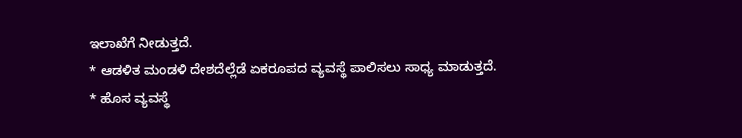ಇಲಾಖೆಗೆ ನೀಡುತ್ತದೆ.
* ಆಡಳಿತ ಮಂಡಳಿ ದೇಶದೆಲ್ಲೆಡೆ ಏಕರೂಪದ ವ್ಯವಸ್ಥೆ ಪಾಲಿಸಲು ಸಾಧ್ಯ ಮಾಡುತ್ತದೆ.
* ಹೊಸ ವ್ಯವಸ್ಥೆ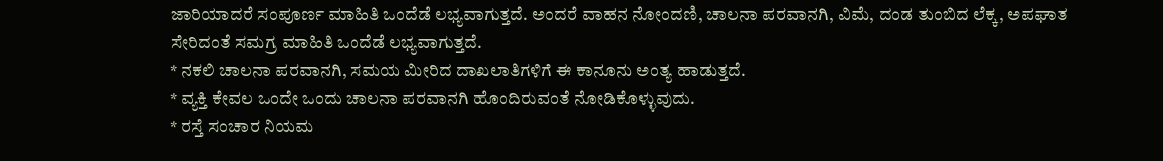ಜಾರಿಯಾದರೆ ಸಂಪೂರ್ಣ ಮಾಹಿತಿ ಒಂದೆಡೆ ಲಭ್ಯವಾಗುತ್ತದೆ. ಅಂದರೆ ವಾಹನ ನೋಂದಣಿ, ಚಾಲನಾ ಪರವಾನಗಿ, ವಿಮೆ, ದಂಡ ತುಂಬಿದ ಲೆಕ್ಕ, ಅಪಘಾತ ಸೇರಿದಂತೆ ಸಮಗ್ರ ಮಾಹಿತಿ ಒಂದೆಡೆ ಲಭ್ಯವಾಗುತ್ತದೆ.
* ನಕಲಿ ಚಾಲನಾ ಪರವಾನಗಿ, ಸಮಯ ಮೀರಿದ ದಾಖಲಾತಿಗಳಿಗೆ ಈ ಕಾನೂನು ಅಂತ್ಯ ಹಾಡುತ್ತದೆ.
* ವ್ಯಕ್ತಿ ಕೇವಲ ಒಂದೇ ಒಂದು ಚಾಲನಾ ಪರವಾನಗಿ ಹೊಂದಿರುವಂತೆ ನೋಡಿಕೊಳ್ಳುವುದು.
* ರಸ್ತೆ ಸಂಚಾರ ನಿಯಮ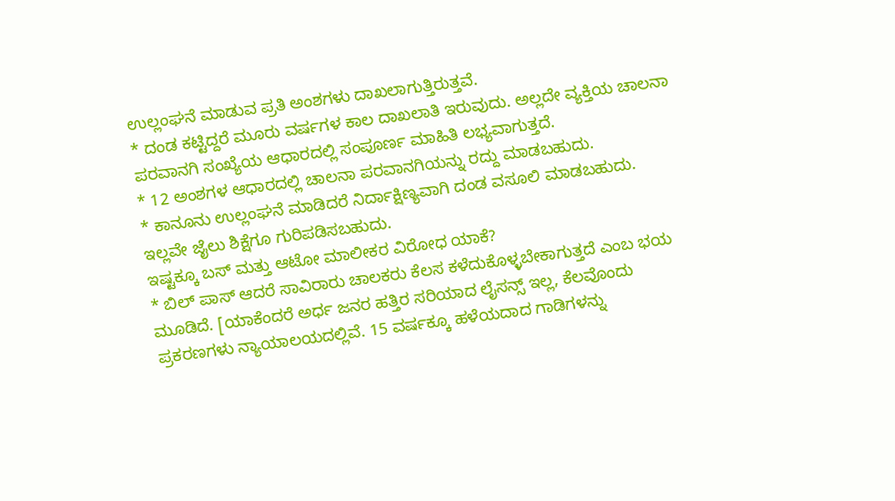ಉಲ್ಲಂಘನೆ ಮಾಡುವ ಪ್ರತಿ ಅಂಶಗಳು ದಾಖಲಾಗುತ್ತಿರುತ್ತವೆ.
* ದಂಡ ಕಟ್ಟಿದ್ದರೆ ಮೂರು ವರ್ಷಗಳ ಕಾಲ ದಾಖಲಾತಿ ಇರುವುದು. ಅಲ್ಲದೇ ವ್ಯಕ್ತಿಯ ಚಾಲನಾ ಪರವಾನಗಿ ಸಂಖ್ಯೆಯ ಆಧಾರದಲ್ಲಿ ಸಂಪೂರ್ಣ ಮಾಹಿತಿ ಲಭ್ಯವಾಗುತ್ತದೆ.
* 12 ಅಂಶಗಳ ಆಧಾರದಲ್ಲಿ ಚಾಲನಾ ಪರವಾನಗಿಯನ್ನು ರದ್ದು ಮಾಡಬಹುದು.
* ಕಾನೂನು ಉಲ್ಲಂಘನೆ ಮಾಡಿದರೆ ನಿರ್ದಾಕ್ಷಿಣ್ಯವಾಗಿ ದಂಡ ವಸೂಲಿ ಮಾಡಬಹುದು. ಇಲ್ಲವೇ ಜೈಲು ಶಿಕ್ಷೆಗೂ ಗುರಿಪಡಿಸಬಹುದು.
ಇಷ್ಟಕ್ಕೂ ಬಸ್ ಮತ್ತು ಆಟೋ ಮಾಲೀಕರ ವಿರೋಧ ಯಾಕೆ?
* ಬಿಲ್ ಪಾಸ್ ಆದರೆ ಸಾವಿರಾರು ಚಾಲಕರು ಕೆಲಸ ಕಳೆದುಕೊಳ್ಳಬೇಕಾಗುತ್ತದೆ ಎಂಬ ಭಯ ಮೂಡಿದೆ. [ಯಾಕೆಂದರೆ ಅರ್ಧ ಜನರ ಹತ್ತಿರ ಸರಿಯಾದ ಲೈಸನ್ಸ್ ಇಲ್ಲ, ಕೆಲವೊಂದು ಪ್ರಕರಣಗಳು ನ್ಯಾಯಾಲಯದಲ್ಲಿವೆ. 15 ವರ್ಷಕ್ಕೂ ಹಳೆಯದಾದ ಗಾಡಿಗಳನ್ನು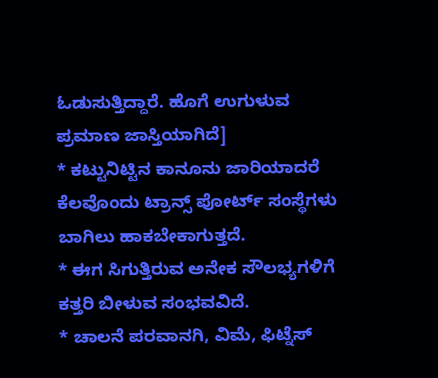ಓಡುಸುತ್ತಿದ್ದಾರೆ. ಹೊಗೆ ಉಗುಳುವ ಪ್ರಮಾಣ ಜಾಸ್ತಿಯಾಗಿದೆ]
* ಕಟ್ಟುನಿಟ್ಟಿನ ಕಾನೂನು ಜಾರಿಯಾದರೆ ಕೆಲವೊಂದು ಟ್ರಾನ್ಸ್ ಪೋರ್ಟ್ ಸಂಸ್ಥೆಗಳು ಬಾಗಿಲು ಹಾಕಬೇಕಾಗುತ್ತದೆ.
* ಈಗ ಸಿಗುತ್ತಿರುವ ಅನೇಕ ಸೌಲಭ್ಯಗಳಿಗೆ ಕತ್ತರಿ ಬೀಳುವ ಸಂಭವವಿದೆ.
* ಚಾಲನೆ ಪರವಾನಗಿ, ವಿಮೆ, ಫಿಟ್ನೆಸ್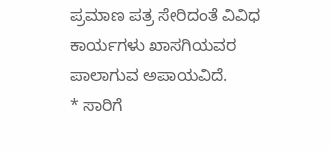ಪ್ರಮಾಣ ಪತ್ರ ಸೇರಿದಂತೆ ವಿವಿಧ ಕಾರ್ಯಗಳು ಖಾಸಗಿಯವರ ಪಾಲಾಗುವ ಅಪಾಯವಿದೆ.
* ಸಾರಿಗೆ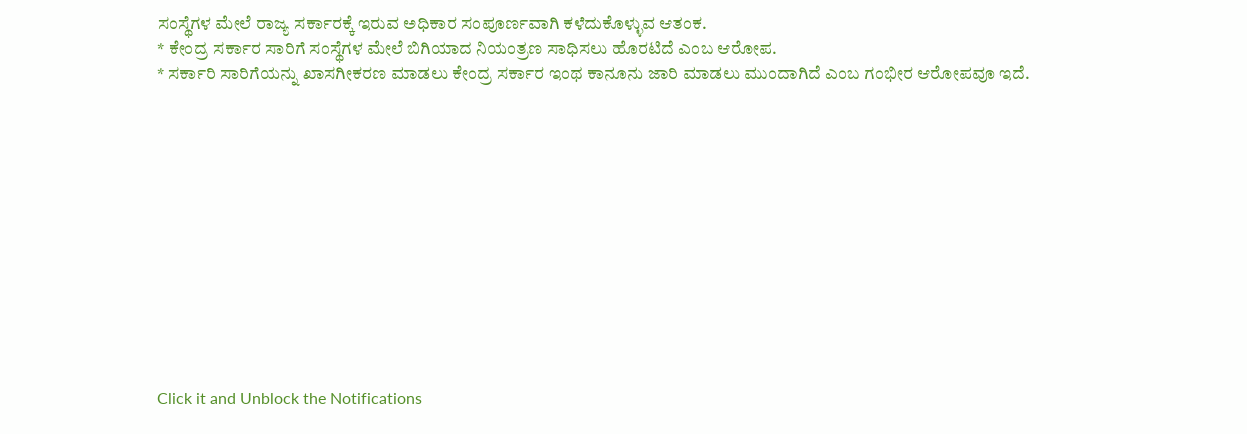ಸಂಸ್ಥೆಗಳ ಮೇಲೆ ರಾಜ್ಯ ಸರ್ಕಾರಕ್ಕೆ ಇರುವ ಅಧಿಕಾರ ಸಂಪೂರ್ಣವಾಗಿ ಕಳೆದುಕೊಳ್ಳುವ ಆತಂಕ.
* ಕೇಂದ್ರ ಸರ್ಕಾರ ಸಾರಿಗೆ ಸಂಸ್ಥೆಗಳ ಮೇಲೆ ಬಿಗಿಯಾದ ನಿಯಂತ್ರಣ ಸಾಧಿಸಲು ಹೊರಟಿದೆ ಎಂಬ ಆರೋಪ.
* ಸರ್ಕಾರಿ ಸಾರಿಗೆಯನ್ನು ಖಾಸಗೀಕರಣ ಮಾಡಲು ಕೇಂದ್ರ ಸರ್ಕಾರ ಇಂಥ ಕಾನೂನು ಜಾರಿ ಮಾಡಲು ಮುಂದಾಗಿದೆ ಎಂಬ ಗಂಭೀರ ಆರೋಪವೂ ಇದೆ.












Click it and Unblock the Notifications